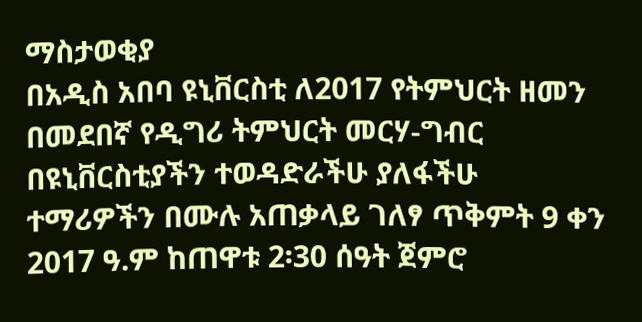ማስታወቂያ
በአዲስ አበባ ዩኒቨርስቲ ለ2017 የትምህርት ዘመን በመደበኛ የዲግሪ ትምህርት መርሃ-ግብር በዩኒቨርስቲያችን ተወዳድራችሁ ያለፋችሁ ተማሪዎችን በሙሉ አጠቃላይ ገለፃ ጥቅምት 9 ቀን 2017 ዓ.ም ከጠዋቱ 2፡30 ሰዓት ጀምሮ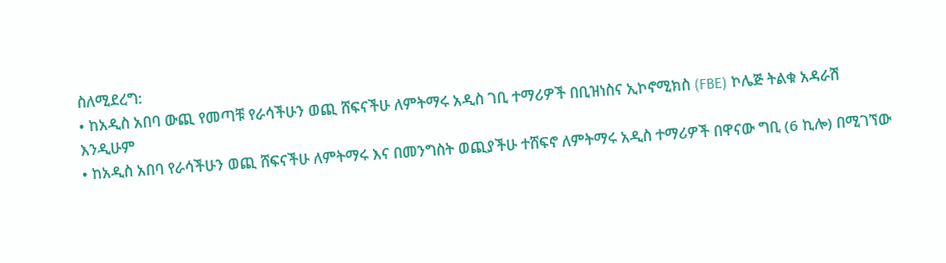ስለሚደረግ:
• ከአዲስ አበባ ውጪ የመጣቹ የራሳችሁን ወጪ ሸፍናችሁ ለምትማሩ አዲስ ገቢ ተማሪዎች በቢዝነስና ኢኮኖሚክስ (FBE) ኮሌጅ ትልቁ አዳራሽ
እንዲሁም
• ከአዲስ አበባ የራሳችሁን ወጪ ሸፍናችሁ ለምትማሩ እና በመንግስት ወጪያችሁ ተሸፍኖ ለምትማሩ አዲስ ተማሪዎች በዋናው ግቢ (6 ኪሎ) በሚገኘው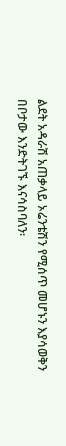ልደት አዳራሽ አጠቃላይ ኦሬንቴሽን የሚሰጥ መሆኑን እያሳወቅን በቦታው እንድትገኙ እናሳስባለን፡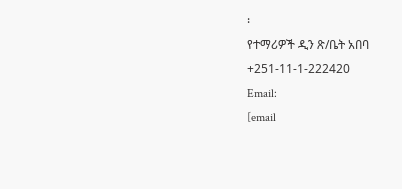፡
የተማሪዎች ዲን ጽ/ቤት አበባ
+251-11-1-222420
Email:
[email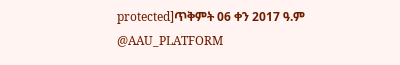protected]ጥቅምት 06 ቀን 2017 ዓ.ም
@AAU_PLATFORM